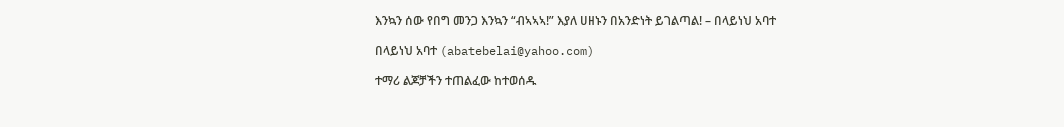እንኳን ሰው የበግ መንጋ እንኳን “ብኣኣኣ!” እያለ ሀዘኑን በአንድነት ይገልጣል! – በላይነህ አባተ

በላይነህ አባተ (abatebelai@yahoo.com)

ተማሪ ልጆቻችን ተጠልፈው ከተወሰዱ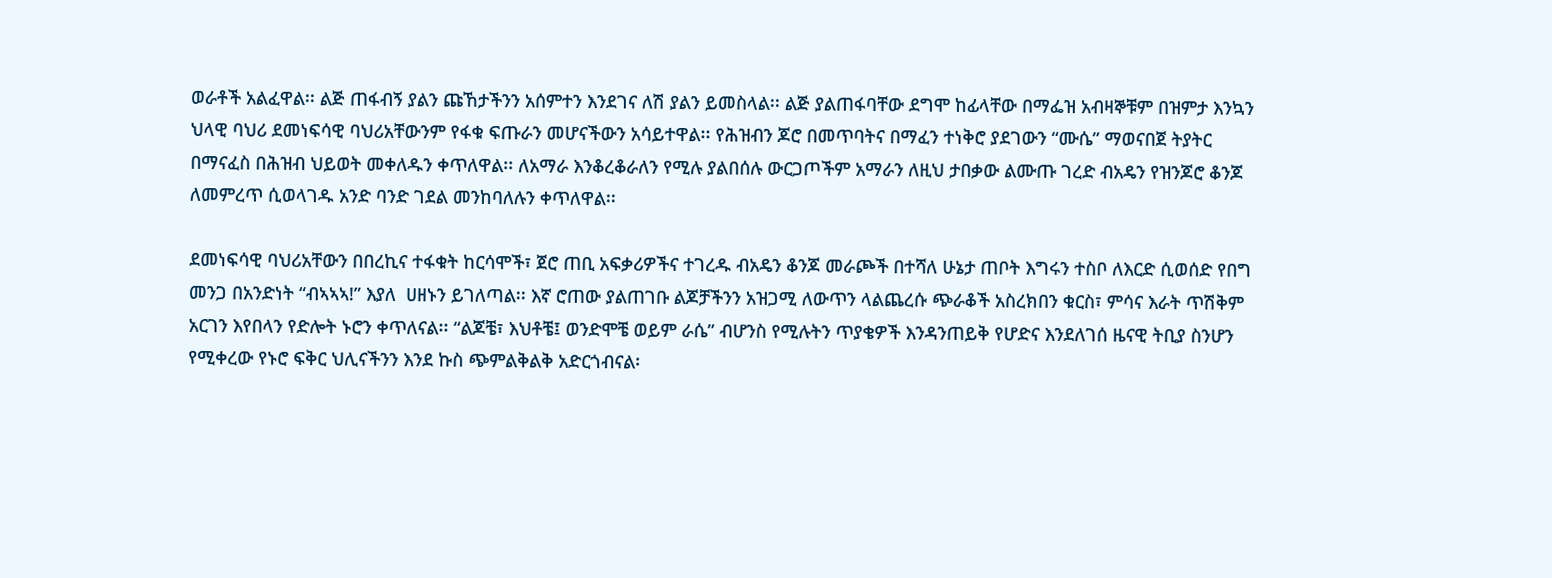ወራቶች አልፈዋል፡፡ ልጅ ጠፋብኝ ያልን ጩኸታችንን አሰምተን እንደገና ለሽ ያልን ይመስላል፡፡ ልጅ ያልጠፋባቸው ደግሞ ከፊላቸው በማፌዝ አብዛኞቹም በዝምታ እንኳን ህላዊ ባህሪ ደመነፍሳዊ ባህሪአቸውንም የፋቁ ፍጡራን መሆናችውን አሳይተዋል፡፡ የሕዝብን ጆሮ በመጥባትና በማፈን ተነቅሮ ያደገውን “ሙሴ” ማወናበጀ ትያትር በማናፈስ በሕዝብ ህይወት መቀለዱን ቀጥለዋል፡፡ ለአማራ እንቆረቆራለን የሚሉ ያልበሰሉ ውርጋጦችም አማራን ለዚህ ታበቃው ልሙጡ ገረድ ብአዴን የዝንጆሮ ቆንጆ ለመምረጥ ሲወላገዱ አንድ ባንድ ገደል መንከባለሉን ቀጥለዋል፡፡

ደመነፍሳዊ ባህሪአቸውን በበረኪና ተፋቁት ከርሳሞች፣ ጀሮ ጠቢ አፍቃሪዎችና ተገረዱ ብአዴን ቆንጆ መራጮች በተሻለ ሁኔታ ጠቦት እግሩን ተስቦ ለእርድ ሲወሰድ የበግ መንጋ በአንድነት “ብኣኣኣ!” እያለ  ሀዘኑን ይገለጣል፡፡ እኛ ሮጠው ያልጠገቡ ልጆቻችንን አዝጋሚ ለውጥን ላልጨረሱ ጭራቆች አስረክበን ቁርስ፣ ምሳና እራት ጥሽቅም አርገን እየበላን የድሎት ኑሮን ቀጥለናል፡፡ “ልጆቼ፣ እህቶቼ፤ ወንድሞቼ ወይም ራሴ” ብሆንስ የሚሉትን ጥያቄዎች እንዳንጠይቅ የሆድና እንደለገሰ ዜናዊ ትቢያ ስንሆን የሚቀረው የኑሮ ፍቅር ህሊናችንን እንደ ኩስ ጭምልቅልቅ አድርጎብናል፡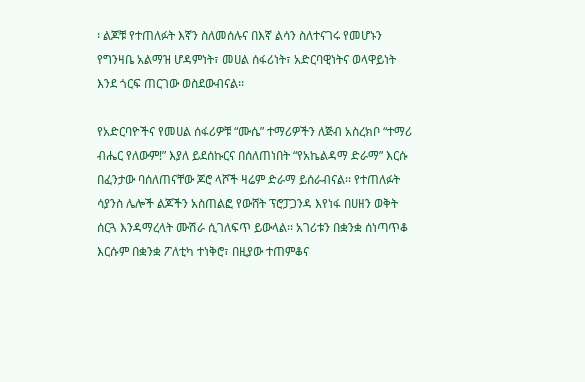፡ ልጆቹ የተጠለፉት እኛን ስለመሰሉና በእኛ ልሳን ስለተናገሩ የመሆኑን የግንዛቤ አልማዝ ሆዳምነት፣ መሀል ሰፋሪነት፣ አድርባዊነትና ወላዋይነት እንደ ጎርፍ ጠርገው ወስደውብናል፡፡

የአድርባዮችና የመሀል ሰፋሪዎቹ “ሙሴ” ተማሪዎችን ለጅብ አስረክቦ “ተማሪ ብሔር የለውም!” እያለ ይደሰኩርና በሰለጠነበት “የአኬልዳማ ድራማ” እርሱ በፈንታው ባሰለጠናቸው ጆሮ ላሾች ዛሬም ድራማ ይሰራብናል፡፡ የተጠለፉት ሳያንስ ሌሎች ልጆችን አስጠልፎ የውሸት ፕሮፓጋንዳ እየነፋ በሀዘን ወቅት ሰርጓ እንዳማረላት ሙሽራ ሲገለፍጥ ይውላል፡፡ አገሪቱን በቋንቋ ሰነጣጥቆ እርሱም በቋንቋ ፖለቲካ ተነቅሮ፣ በዚያው ተጠምቆና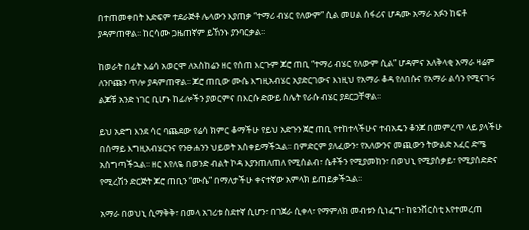በተጠመቀበት እድፍም ተደራጅቶ ሌላውን እያጠቃ “ተማሪ ብሄር የለውም” ሲል መሀል ሰፋሪና ሆዳሙ አማራ አፉን ከፍቶ ያዳምጠዋል፡፡ ከርሳሙ ጋዜጠኛም ይኸንኑ ያንባርቃል፡፡

ከወራት በፊት እሬሳ አወርሞ ለአስከሬን ዘር የሰጠ እርጉም ጆሮ ጠቢ “ተማሪ ብሄር የለውም ሲል” ሆዳምና አለቅላቂ አማራ ዛሬም ለንቦጩን ጥሎ ያዳምጠዋል፡፡ ጆሮ ጠቢው ሙሴ እግዚአብሄር አያድርገውና እነዚህ የአማራ ቆዳ የለበሱና የአማራ ልሳን የሚናገሩ ልጆቹ አንድ ነገር ቢሆኑ ከፊሎችን ያወርምና በእርሱ ድውይ ስሌት የራሱ ብሄር ያደርጋቸዋል፡፡

ይህ አድግ እንደ ሳር ባጨደው የሬሳ ክምር ቆማችሁ የይህ አድጉን ጀሮ ጠቢ የተከተላችሁና ተብአዴን ቆንጆ በመምረጥ ላይ ያላችሁ በሰማይ እግዚአብሄርንና የንፁሐንን ህይወት አስቀይማችኋል፡፡ በምድርም ያለፈውን፣ የአለውንና መጪውን ትውልድ አፈር ድሜ አስግጣችኋል፡፡ ዘር እየለዬ በወንድ ብልት ኮዳ እያንጠለጠለ የሚሰልብ፣ ሴቶችን የሚያመክን፣ በወህኒ የሚያሰቃይ፣ የሚያሰድድና የሚረሽን ድርጅት ጆሮ ጠቢን “ሙሴ” በማለታችሁ ቀናተኛው አምላክ ይጠይቃችኋል፡፡

አማራ በወህኒ ሲማቅቅ፣ በመላ አገሪቱ ስደተኛ ሲሆን፣ በገጀራ ሲቀላ፣ የማምለክ መብቱን ሲነፈግ፣ ከዩንቨርስቲ እየተመረጠ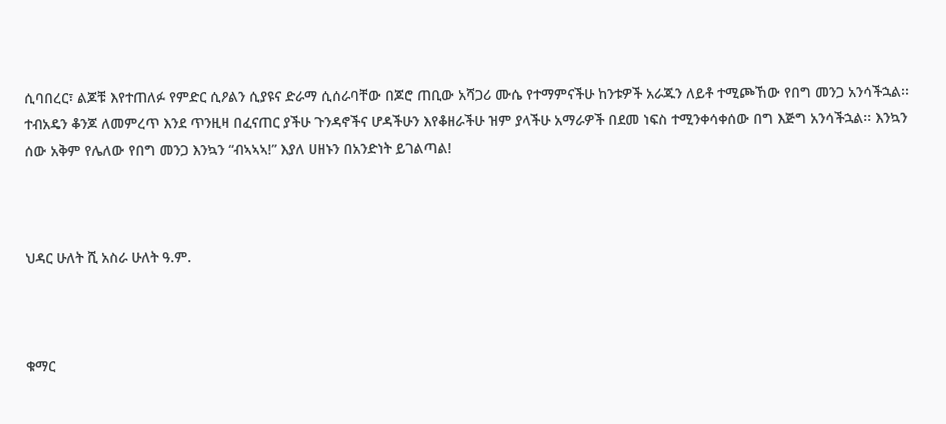ሲባበረር፣ ልጆቹ እየተጠለፉ የምድር ሲዖልን ሲያዩና ድራማ ሲሰራባቸው በጆሮ ጠቢው አሻጋሪ ሙሴ የተማምናችሁ ከንቱዎች አራጁን ለይቶ ተሚጮኸው የበግ መንጋ አንሳችኋል፡፡ ተብአዴን ቆንጆ ለመምረጥ እንደ ጥንዚዛ በፈናጠር ያችሁ ጉንዳኖችና ሆዳችሁን እየቆዘራችሁ ዝም ያላችሁ አማራዎች በደመ ነፍስ ተሚንቀሳቀሰው በግ እጅግ አንሳችኋል፡፡ እንኳን ሰው አቅም የሌለው የበግ መንጋ እንኳን “ብኣኣኣ!” እያለ ሀዘኑን በአንድነት ይገልጣል!



ህዳር ሁለት ሺ አስራ ሁለት ዓ.ም.



ቁማር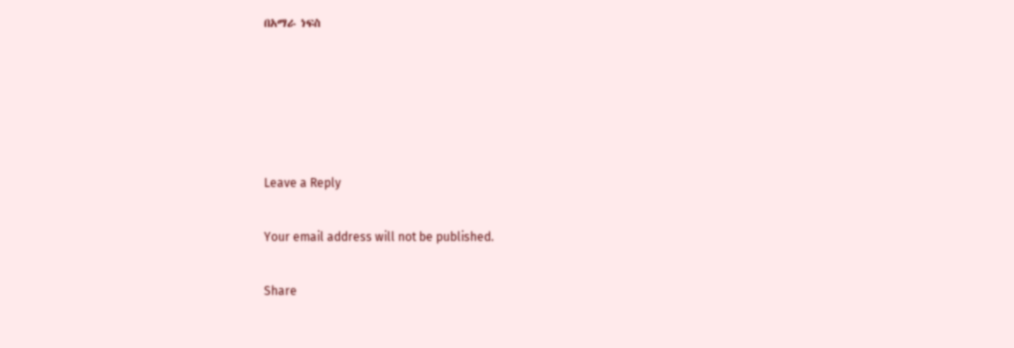በአማራ ነፍስ





Leave a Reply

Your email address will not be published.

Share